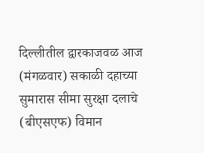दिल्लीतील द्वारकाजवळ आज (मंगळवार) सकाळी दहाच्या सुमारास सीमा सुरक्षा दलाचे (बीएसएफ) विमान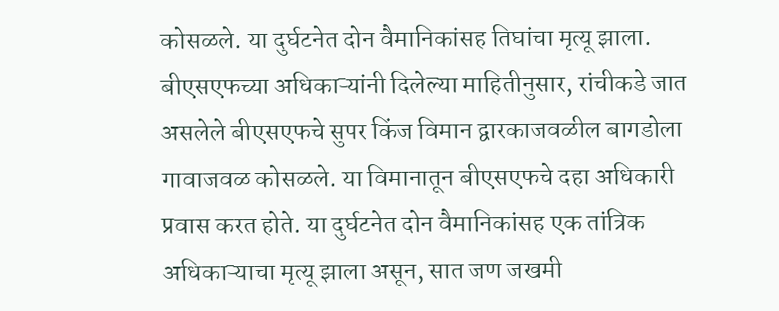कोसळले. या दुर्घटनेत दोन वैमानिकांसह तिघांचा मृत्यू झाला.
बीएसएफच्या अधिकाऱ्यांनी दिलेल्या माहितीनुसार, रांचीकडे जात असलेले बीएसएफचे सुपर किंज विमान द्वारकाजवळील बागडोला गावाजवळ कोसळले. या विमानातून बीएसएफचे दहा अधिकारी प्रवास करत होते. या दुर्घटनेत दोन वैमानिकांसह एक तांत्रिक अधिकाऱ्याचा मृत्यू झाला असून, सात जण जखमी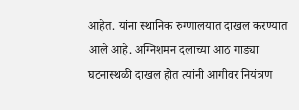आहेत. यांना स्थानिक रुग्णालयात दाखल करण्यात आले आहे. अग्निशमन दलाच्या आठ गाड्या घटनास्थळी दाखल होत त्यांनी आगीवर नियंत्रण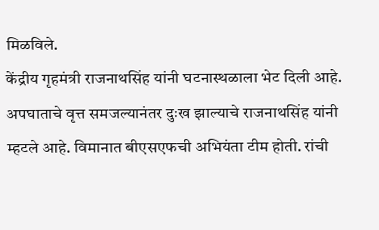मिळविले.
केंद्रीय गृहमंत्री राजनाथसिंह यांनी घटनास्थळाला भेट दिली आहे. अपघाताचे वृत्त समजल्यानंतर दुःख झाल्याचे राजनाथसिंह यांनी म्हटले आहे. विमानात बीएसएफची अभियंता टीम होती. रांची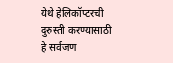येथे हेलिकॉप्टरची दुरुस्ती करण्यासाठी हे सर्वजण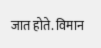जात होते. विमान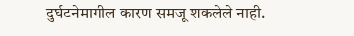दुर्घटनेमागील कारण समजू शकलेले नाही.